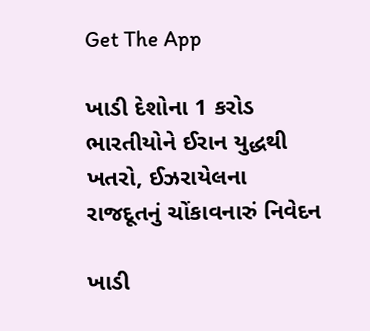Get The App

ખાડી દેશોના 1 કરોડ ભારતીયોને ઈરાન યુદ્ધથી ખતરો, ઈઝરાયેલના રાજદૂતનું ચોંકાવનારું નિવેદન

ખાડી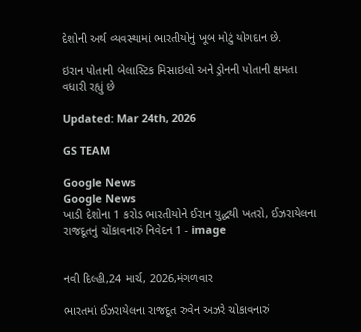દેશોની અર્થ વ્યવસ્થામાં ભારતીયોનું ખૂબ મોટું યોગદાન છે.

ઇરાન પોતાની બેલાસ્ટિક મિસાઇલો અને ડ્રોનની પોતાની ક્ષમતા વધારી રહ્યું છે

Updated: Mar 24th, 2026

GS TEAM

Google News
Google News
ખાડી દેશોના 1 કરોડ ભારતીયોને ઈરાન યુદ્ધથી ખતરો, ઈઝરાયેલના રાજદૂતનું ચોંકાવનારું નિવેદન 1 - image


નવી દિલ્હી,24 માર્ચ, 2026,મંગળવાર

ભારતમાં ઈઝરાયેલના રાજદૂત રુવેન અઝરે ચોકાવનારું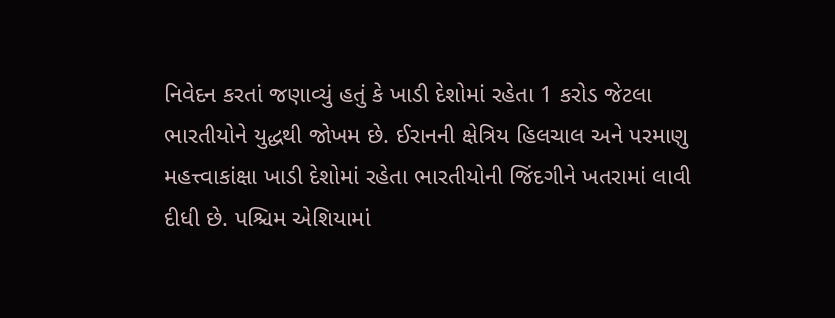નિવેદન કરતાં જણાવ્યું હતું કે ખાડી દેશોમાં રહેતા 1 કરોડ જેટલા ભારતીયોને યુદ્ધથી જોખમ છે. ઈરાનની ક્ષેત્રિય હિલચાલ અને પરમાણુ મહત્ત્વાકાંક્ષા ખાડી દેશોમાં રહેતા ભારતીયોની જિંદગીને ખતરામાં લાવી દીધી છે. પશ્ચિમ એશિયામાં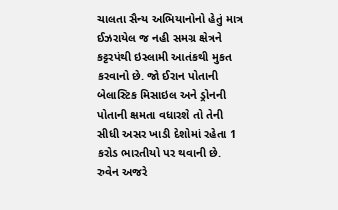ચાલતા સૈન્ય અભિયાનોનો હેતું માત્ર ઈઝરાયેલ જ નહી સમગ્ર ક્ષેત્રને કટ્ટરપંથી ઇસ્લામી આતંકથી મુકત કરવાનો છે. જો ઈરાન પોતાની બેલાસ્ટિક મિસાઇલ અને ડ્રોનની પોતાની ક્ષમતા વધારશે તો તેની સીધી અસર ખાડી દેશોમાં રહેતા 1 કરોડ ભારતીયો પર થવાની છે. રુવેન અજરે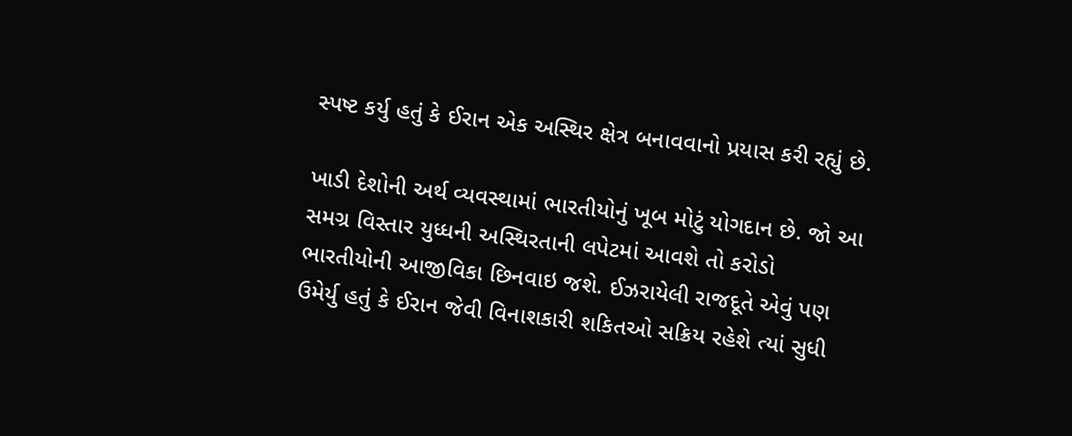સ્પષ્ટ કર્યુ હતું કે ઈરાન એક અસ્થિર ક્ષેત્ર બનાવવાનો પ્રયાસ કરી રહ્યું છે.

ખાડી દેશોની અર્થ વ્યવસ્થામાં ભારતીયોનું ખૂબ મોટું યોગદાન છે. જો આ સમગ્ર વિસ્તાર યુધ્ધની અસ્થિરતાની લપેટમાં આવશે તો કરોડો ભારતીયોની આજીવિકા છિનવાઇ જશે. ઈઝરાયેલી રાજદૂતે એવું પણ ઉમેર્યુ હતું કે ઈરાન જેવી વિનાશકારી શકિતઓ સક્રિય રહેશે ત્યાં સુધી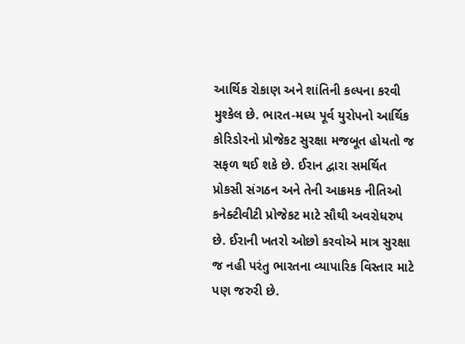આર્થિક રોકાણ અને શાંતિની કલ્પના કરવી મુશ્કેલ છે. ભારત-મધ્ય પૂર્વ યુરોપનો આર્થિક કોરિડોરનો પ્રોજેકટ સુરક્ષા મજબૂત હોયતો જ સફળ થઈ શકે છે. ઈરાન દ્વારા સમર્થિત પ્રોકસી સંગઠન અને તેની આક્રમક નીતિઓ કનેક્ટીવીટી પ્રોજેકટ માટે સૌથી અવરોધરુપ છે. ઈરાની ખતરો ઓછો કરવોએ માત્ર સુરક્ષા જ નહી પરંતુ ભારતના વ્યાપારિક વિસ્તાર માટે પણ જરુરી છે.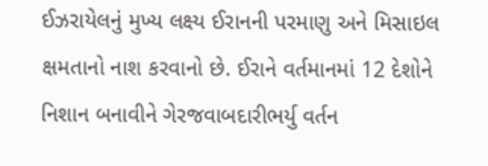ઈઝરાયેલનું મુખ્ય લક્ષ્ય ઈરાનની પરમાણુ અને મિસાઇલ ક્ષમતાનો નાશ કરવાનો છે. ઈરાને વર્તમાનમાં 12 દેશોને નિશાન બનાવીને ગેરજવાબદારીભર્યુ વર્તન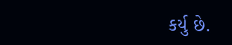કર્યુ છે.